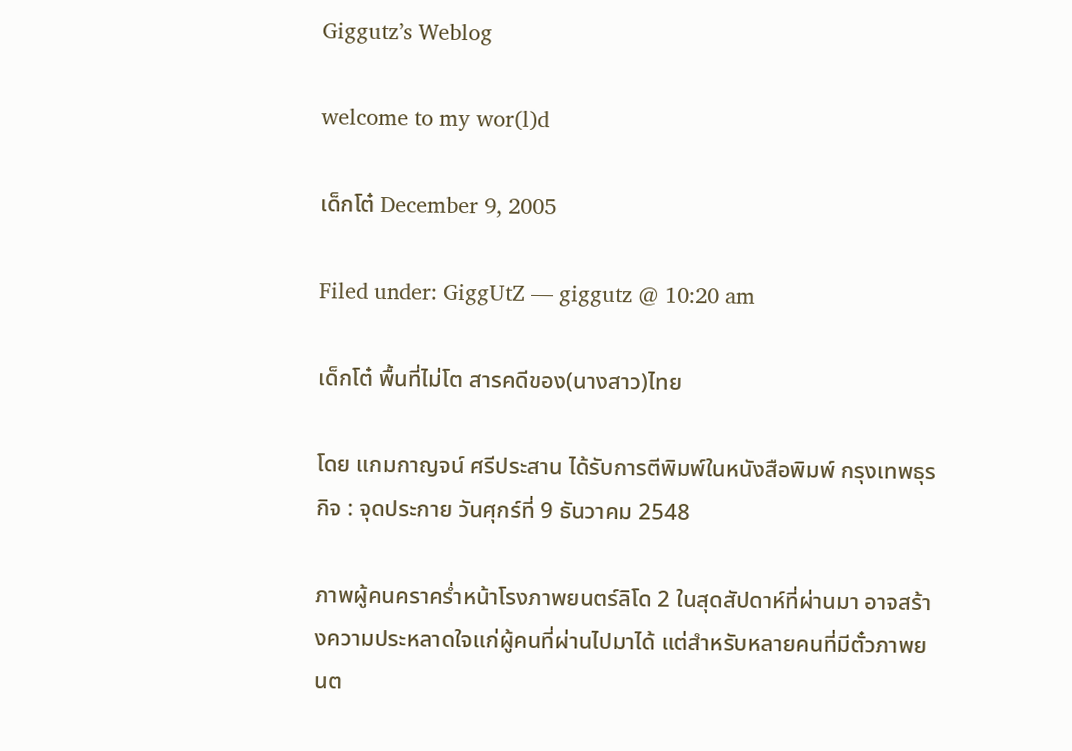Giggutz’s Weblog

welcome to my wor(l)d

เด็กโต๋ December 9, 2005

Filed under: GiggUtZ — giggutz @ 10:20 am

เด็กโต๋ พื้นที่ไม่โต สารคดีของ(นางสาว)ไทย

โดย แกมกาญจน์ ศรีประสาน ได้รับการตีพิมพ์ในหนังสือพิมพ์ กรุงเทพธุรกิจ : จุดประกาย วันศุกร์ที่ 9 ธันวาคม 2548

ภาพผู้คนคราคร่ำหน้าโรงภาพยนตร์ลิโด 2 ในสุดสัปดาห์ที่ผ่านมา อาจสร้างความประหลาดใจแก่ผู้คนที่ผ่านไปมาได้ แต่สำหรับหลายคนที่มีตั๋วภาพยนต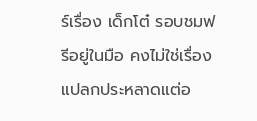ร์เรื่อง เด็กโต๋ รอบชมฟรีอยู่ในมือ คงไม่ใช่เรื่องแปลกประหลาดแต่อ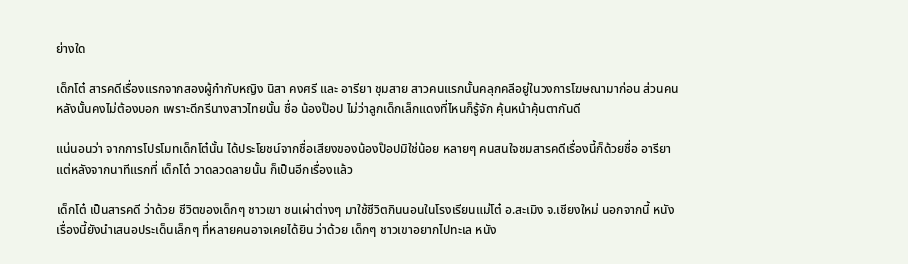ย่างใด

เด็กโต๋ สารคดีเรื่องแรกจากสองผู้กำกับหญิง นิสา คงศรี และ อารียา ชุมสาย สาวคนแรกนั้นคลุกคลีอยู่ในวงการโฆษณามาก่อน ส่วนคนหลังนั้นคงไม่ต้องบอก เพราะดีกรีนางสาวไทยนั้น ชื่อ น้องป๊อป ไม่ว่าลูกเด็กเล็กแดงที่ไหนก็รู้จัก คุ้นหน้าคุ้นตากันดี

แน่นอนว่า จากการโปรโมทเด็กโต๋นั้น ได้ประโยชน์จากชื่อเสียงของน้องป๊อปมิใช่น้อย หลายๆ คนสนใจชมสารคดีเรื่องนี้ก็ด้วยชื่อ อารียา แต่หลังจากนาทีแรกที่ เด็กโต๋ วาดลวดลายนั้น ก็เป็นอีกเรื่องแล้ว

เด็กโต๋ เป็นสารคดี ว่าด้วย ชีวิตของเด็กๆ ชาวเขา ชนเผ่าต่างๆ มาใช้ชีวิตกินนอนในโรงเรียนแม่โต๋ อ.สะเมิง จ.เชียงใหม่ นอกจากนี้ หนังเรื่องนี้ยังนำเสนอประเด็นเล็กๆ ที่หลายคนอาจเคยได้ยิน ว่าด้วย เด็กๆ ชาวเขาอยากไปทะเล หนัง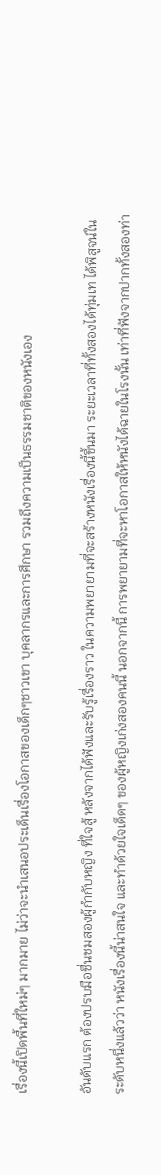เรื่องนี้เปิดพื้นที่ใหม่ๆ มากมาย ไม่ว่าจะนำเสนอประเด็นเรื่องโอกาสของเด็กๆชาวเขา บุคลากรและการศึกษา รวมถึงความเป็นธรรมชาติของหนังเอง

อันดับแรก ต้องปรบมือชื่นชมสองผู้กำกับหญิง ที่ใจสู้ หลังจากได้ฟังและรับรู้เรื่องราว ในความพยายามที่จะสร้างหนังเรื่องนี้ขึ้นมา ระยะเวลาที่ทั้งสองได้ทุ่มเท ได้พิสูจน์ในระดับหนึ่งแล้วว่า หนังเรื่องนี้น่าสนใจ และทำด้วยใจเด็ดๆ ของผู้หญิงเก่งสองคนนี้ นอกจากนี้ การพยายามที่จะหาโอกาสให้หนังได้ฉายในโรงนั้น เท่าที่ฟังจากปากทั้งสองท่า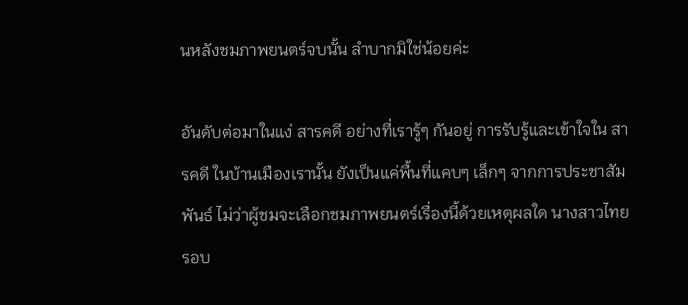นหลังชมภาพยนตร์จบนั้น ลำบากมิใช่น้อยค่ะ

อันดับต่อมาในแง่ สารคดี อย่างที่เรารู้ๆ กันอยู่ การรับรู้และเข้าใจใน สารคดี ในบ้านเมืองเรานั้น ยังเป็นแค่พื้นที่แคบๆ เล็กๆ จากการประชาสัมพันธ์ ไม่ว่าผู้ชมจะเลือกชมภาพยนตร์เรื่องนี้ด้วยเหตุผลใด นางสาวไทย รอบ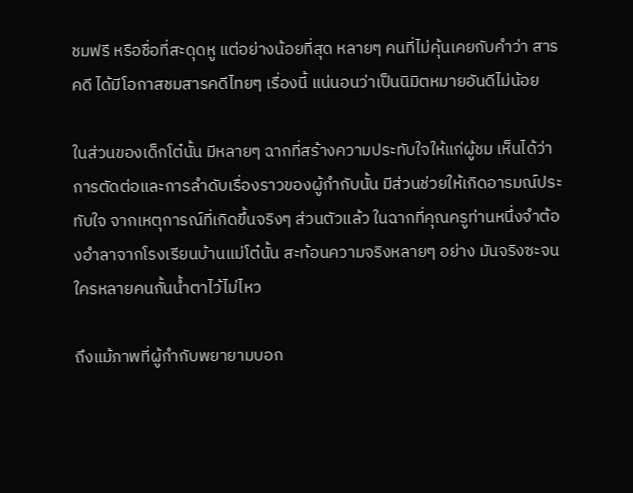ชมฟรี หรือชื่อที่สะดุดหู แต่อย่างน้อยที่สุด หลายๆ คนที่ไม่คุ้นเคยกับคำว่า สารคดี ได้มีโอกาสชมสารคดีไทยๆ เรื่องนี้ แน่นอนว่าเป็นนิมิตหมายอันดีไม่น้อย

ในส่วนของเด็กโต๋นั้น มีหลายๆ ฉากที่สร้างความประทับใจให้แก่ผู้ชม เห็นได้ว่าการตัดต่อและการลำดับเรื่องราวของผู้กำกับนั้น มีส่วนช่วยให้เกิดอารมณ์ประทับใจ จากเหตุการณ์ที่เกิดขึ้นจริงๆ ส่วนตัวแล้ว ในฉากที่คุณครูท่านหนึ่งจำต้องอำลาจากโรงเรียนบ้านแม่โต๋นั้น สะท้อนความจริงหลายๆ อย่าง มันจริงซะจนใครหลายคนกั้นน้ำตาไว้ไม่ไหว

ถึงแม้ภาพที่ผู้กำกับพยายามบอก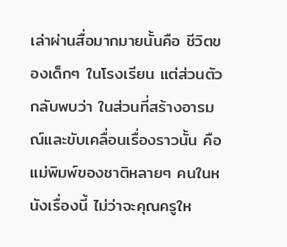เล่าผ่านสื่อมากมายนั้นคือ ชีวิตของเด็กๆ ในโรงเรียน แต่ส่วนตัวกลับพบว่า ในส่วนที่สร้างอารมณ์และขับเคลื่อนเรื่องราวนั้น คือแม่พิมพ์ของชาติหลายๆ คนในหนังเรื่องนี้ ไม่ว่าจะคุณครูให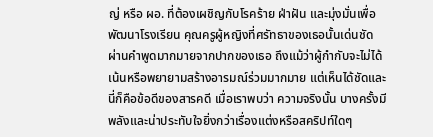ญ่ หรือ ผอ. ที่ต้องเผชิญกับโรคร้าย ฝ่าฝัน และมุ่งมั่นเพื่อพัฒนาโรงเรียน คุณครูผู้หญิงที่ศรัทธาของเธอนั้นเด่นชัด ผ่านคำพูดมากมายจากปากของเธอ ถึงแม้ว่าผู้กำกับจะไม่ได้เน้นหรือพยายามสร้างอารมณ์ร่วมมากมาย แต่เห็นได้ชัดและนี่ก็คือข้อดีของสารคดี เมื่อเราพบว่า ความจริงนั้น บางครั้งมีพลังและน่าประทับใจยิ่งกว่าเรื่องแต่งหรือสคริปท์ใดๆ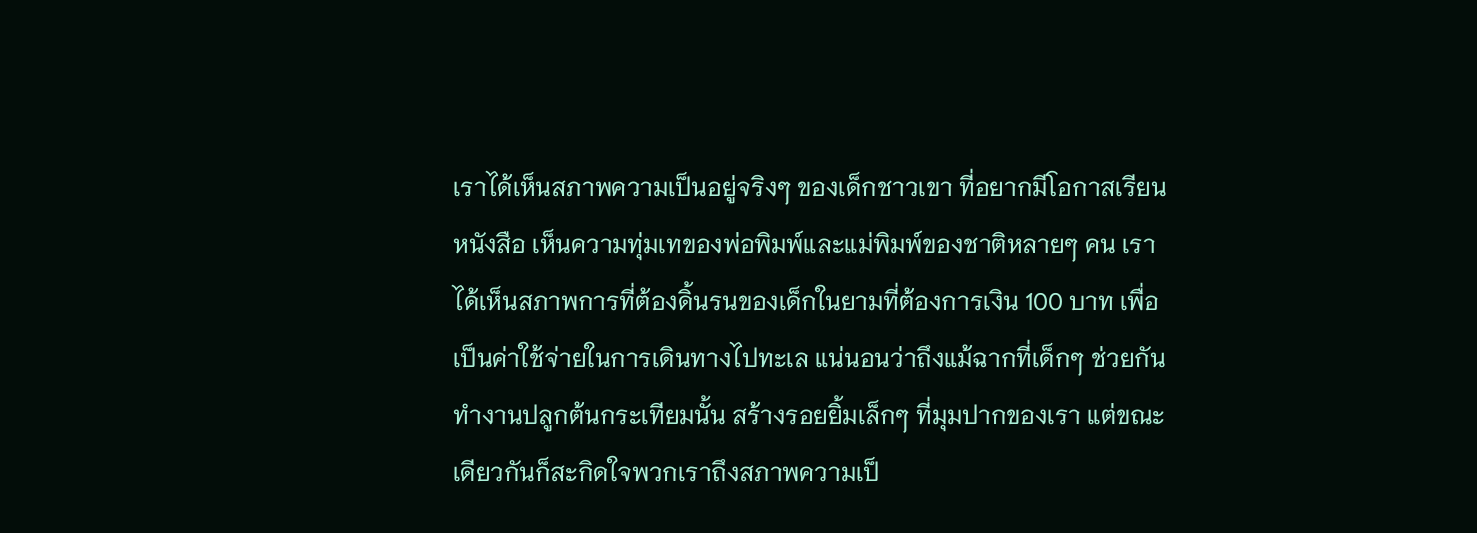เราได้เห็นสภาพความเป็นอยู่จริงๆ ของเด็กชาวเขา ที่อยากมีโอกาสเรียนหนังสือ เห็นความทุ่มเทของพ่อพิมพ์และแม่พิมพ์ของชาติหลายๆ คน เราได้เห็นสภาพการที่ต้องดิ้นรนของเด็กในยามที่ต้องการเงิน 100 บาท เพื่อเป็นค่าใช้จ่ายในการเดินทางไปทะเล แน่นอนว่าถึงแม้ฉากที่เด็กๆ ช่วยกันทำงานปลูกต้นกระเทียมนั้น สร้างรอยยิ้มเล็กๆ ที่มุมปากของเรา แต่ขณะเดียวกันก็สะกิดใจพวกเราถึงสภาพความเป็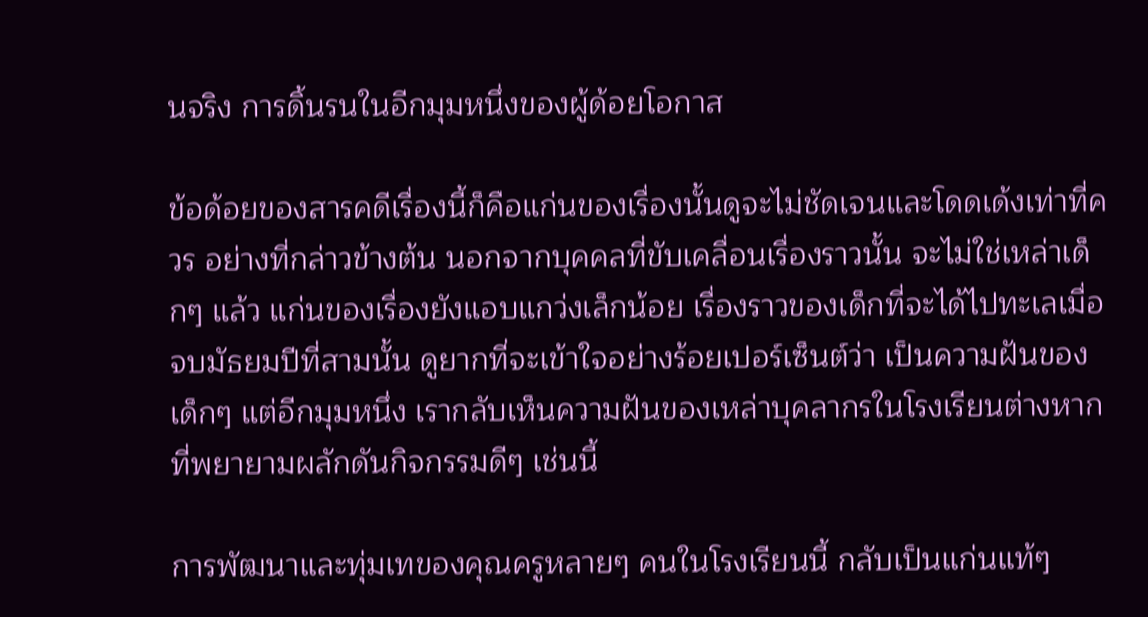นจริง การดิ้นรนในอีกมุมหนึ่งของผู้ด้อยโอกาส

ข้อด้อยของสารคดีเรื่องนี้ก็คือแก่นของเรื่องนั้นดูจะไม่ชัดเจนและโดดเด้งเท่าที่ควร อย่างที่กล่าวข้างต้น นอกจากบุคคลที่ขับเคลื่อนเรื่องราวนั้น จะไม่ใช่เหล่าเด็กๆ แล้ว แก่นของเรื่องยังแอบแกว่งเล็กน้อย เรื่องราวของเด็กที่จะได้ไปทะเลเมื่อจบมัธยมปีที่สามนั้น ดูยากที่จะเข้าใจอย่างร้อยเปอร์เซ็นต์ว่า เป็นความฝันของเด็กๆ แต่อีกมุมหนึ่ง เรากลับเห็นความฝันของเหล่าบุคลากรในโรงเรียนต่างหากที่พยายามผลักดันกิจกรรมดีๆ เช่นนี้

การพัฒนาและทุ่มเทของคุณครูหลายๆ คนในโรงเรียนนี้ กลับเป็นแก่นแท้ๆ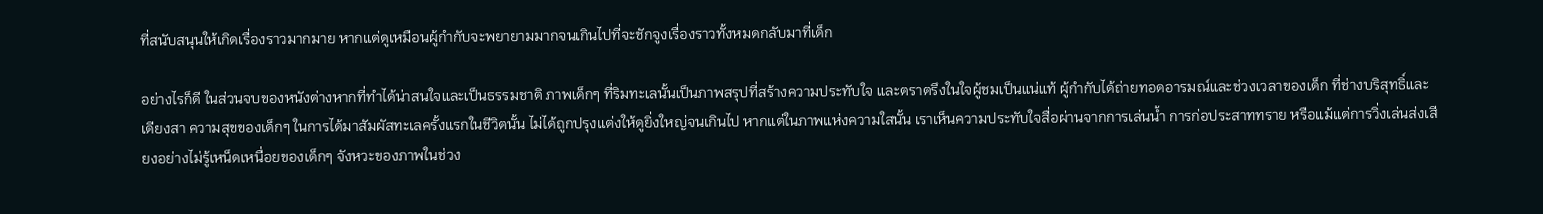ที่สนับสนุนให้เกิดเรื่องราวมากมาย หากแต่ดูเหมือนผู้กำกับจะพยายามมากจนเกินไปที่จะชักจูงเรื่องราวทั้งหมดกลับมาที่เด็ก

อย่างไรก็ดี ในส่วนจบของหนังต่างหากที่ทำได้น่าสนใจและเป็นธรรมชาติ ภาพเด็กๆ ที่ริมทะเลนั้นเป็นภาพสรุปที่สร้างความประทับใจ และตราตรึงในใจผู้ชมเป็นแน่แท้ ผู้กำกับได้ถ่ายทอดอารมณ์และช่วงเวลาของเด็ก ที่ช่างบริสุทธิ์และเดียงสา ความสุขของเด็กๆ ในการได้มาสัมผัสทะเลครั้งแรกในชีวิตนั้น ไม่ได้ถูกปรุงแต่งให้ดูยิ่งใหญ่จนเกินไป หากแต่ในภาพแห่งความใสนั้น เราเห็นความประทับใจสื่อผ่านจากการเล่นน้ำ การก่อประสาททราย หรือแม้แต่การวิ่งเล่นส่งเสียงอย่างไม่รู้เหน็ดเหนื่อยของเด็กๆ จังหวะของภาพในช่วง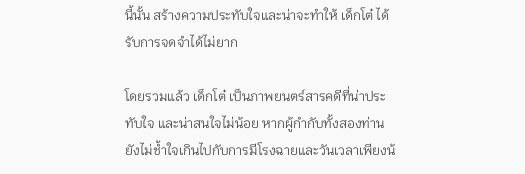นี้นั้น สร้างความประทับใจและน่าจะทำให้ เด็กโต๋ ได้รับการจดจำได้ไม่ยาก

โดยรวมแล้ว เด็กโต๋ เป็นภาพยนตร์สารคดีที่น่าประทับใจ และน่าสนใจไม่น้อย หากผู้กำกับทั้งสองท่านยังไม่ช้ำใจเกินไปกับการมีโรงฉายและวันเวลาเพียงน้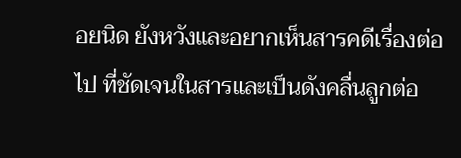อยนิด ยังหวังและอยากเห็นสารคดีเรื่องต่อไป ที่ชัดเจนในสารและเป็นดังคลื่นลูกต่อ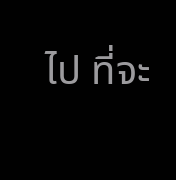ไป ที่จะ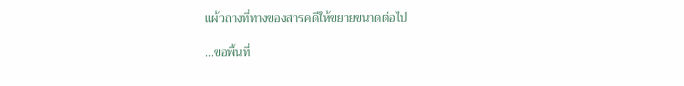แผ้วถางที่ทางของสารคดีให้ขยายขนาดต่อไป

…ขอพื้นที่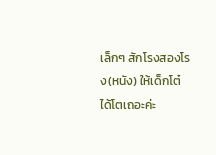เล็กๆ สักโรงสองโรง(หนัง) ให้เด็กโต๋ ได้โตเถอะค่ะ